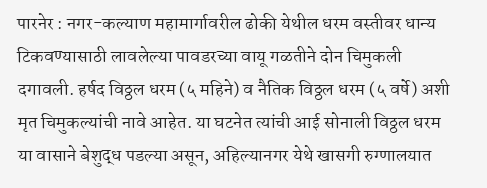पारनेर : नगर-कल्याण महामार्गावरील ढोकी येथील धरम वस्तीवर धान्य टिकवण्यासाठी लावलेल्या पावडरच्या वायू गळतीने दोन चिमुकली दगावली. हर्षद विठ्ठल धरम (५ महिने) व नैतिक विठ्ठल धरम (५ वर्षे) अशी मृत चिमुकल्यांची नावे आहेत. या घटनेत त्यांची आई सोनाली विठ्ठल धरम या वासाने बेशुद्ध पडल्या असून, अहिल्यानगर येथे खासगी रुग्णालयात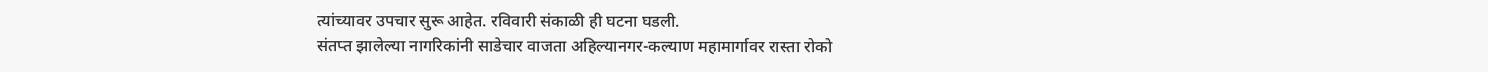त्यांच्यावर उपचार सुरू आहेत. रविवारी संकाळी ही घटना घडली.
संतप्त झालेल्या नागरिकांनी साडेचार वाजता अहिल्यानगर-कल्याण महामार्गावर रास्ता रोको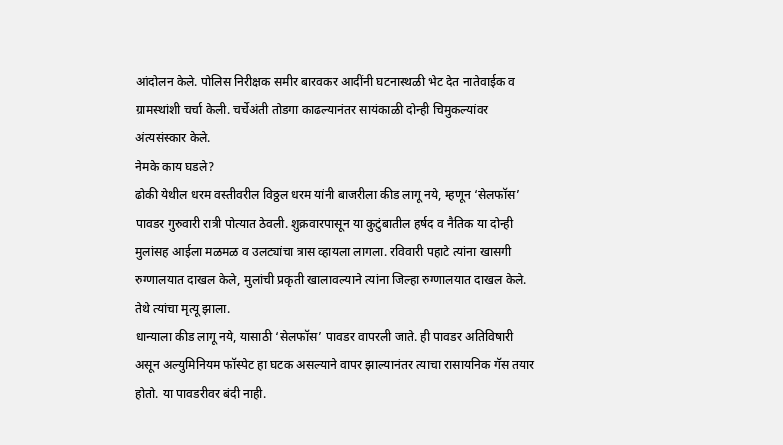आंदोलन केले. पोलिस निरीक्षक समीर बारवकर आदींनी घटनास्थळी भेट देत नातेवाईक व ग्रामस्थांशी चर्चा केली. चर्चेअंती तोडगा काढल्यानंतर सायंकाळी दोन्ही चिमुकल्यांवर अंत्यसंस्कार केले.
नेमके काय घडले?
ढोकी येथील धरम वस्तीवरील विठ्ठल धरम यांनी बाजरीला कीड लागू नये, म्हणून ‘सेलफॉस’ पावडर गुरुवारी रात्री पोत्यात ठेवली. शुक्रवारपासून या कुटुंबातील हर्षद व नैतिक या दोन्ही मुलांसह आईला मळमळ व उलट्यांचा त्रास व्हायला लागला. रविवारी पहाटे त्यांना खासगी रुग्णालयात दाखल केले, मुलांची प्रकृती खालावल्याने त्यांना जिल्हा रुग्णालयात दाखल केले. तेथे त्यांचा मृत्यू झाला.
धान्याला कीड लागू नये, यासाठी ‘सेलफॉस’ पावडर वापरली जाते. ही पावडर अतिविषारी असून अल्युमिनियम फॉस्पेट हा घटक असल्याने वापर झाल्यानंतर त्याचा रासायनिक गॅस तयार होतो. या पावडरीवर बंदी नाही.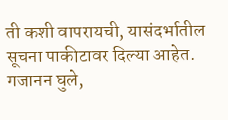ती कशी वापरायची, यासंदर्भातील सूचना पाकीटावर दिल्या आहेत.
गजानन घुले,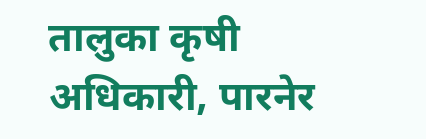तालुका कृषी अधिकारी, पारनेर